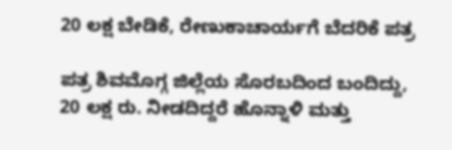20 ಲಕ್ಷ ಬೇಡಿಕೆ, ರೇಣುಕಾಚಾರ್ಯಗೆ ಬೆದರಿಕೆ ಪತ್ರ

ಪತ್ರ ಶಿವಮೊಗ್ಗ ಜಿಲ್ಲೆಯ ಸೊರಬದಿಂದ ಬಂದಿದ್ದು, 20 ಲಕ್ಷ ರು. ನೀಡದಿದ್ದರೆ ಹೊನ್ನಾಳಿ ಮತ್ತು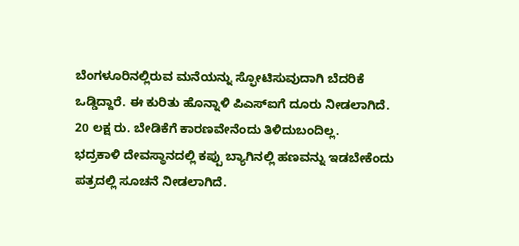ಬೆಂಗಳೂರಿನಲ್ಲಿರುವ ಮನೆಯನ್ನು ಸ್ಫೋಟಿಸುವುದಾಗಿ ಬೆದರಿಕೆ ಒಡ್ಡಿದ್ದಾರೆ. ಈ ಕುರಿತು ಹೊನ್ನಾಳಿ ಪಿಎಸ್ಐಗೆ ದೂರು ನೀಡಲಾಗಿದೆ. 20 ಲಕ್ಷ ರು. ಬೇಡಿಕೆಗೆ ಕಾರಣವೇನೆಂದು ತಿಳಿದುಬಂದಿಲ್ಲ.
ಭದ್ರಕಾಳಿ ದೇವಸ್ಥಾನದಲ್ಲಿ ಕಪ್ಪು ಬ್ಯಾಗಿನಲ್ಲಿ ಹಣವನ್ನು ಇಡಬೇಕೆಂದು ಪತ್ರದಲ್ಲಿ ಸೂಚನೆ ನೀಡಲಾಗಿದೆ.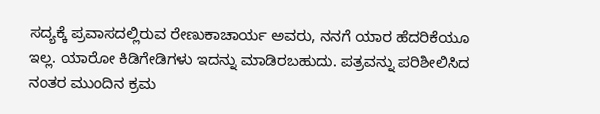ಸದ್ಯಕ್ಕೆ ಪ್ರವಾಸದಲ್ಲಿರುವ ರೇಣುಕಾಚಾರ್ಯ ಅವರು, ನನಗೆ ಯಾರ ಹೆದರಿಕೆಯೂ ಇಲ್ಲ. ಯಾರೋ ಕಿಡಿಗೇಡಿಗಳು ಇದನ್ನು ಮಾಡಿರಬಹುದು. ಪತ್ರವನ್ನು ಪರಿಶೀಲಿಸಿದ ನಂತರ ಮುಂದಿನ ಕ್ರಮ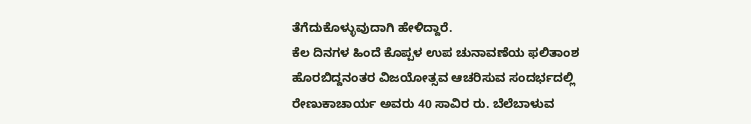ತೆಗೆದುಕೊಳ್ಳುವುದಾಗಿ ಹೇಳಿದ್ದಾರೆ.
ಕೆಲ ದಿನಗಳ ಹಿಂದೆ ಕೊಪ್ಪಳ ಉಪ ಚುನಾವಣೆಯ ಫಲಿತಾಂಶ ಹೊರಬಿದ್ದನಂತರ ವಿಜಯೋತ್ಸವ ಆಚರಿಸುವ ಸಂದರ್ಭದಲ್ಲಿ ರೇಣುಕಾಚಾರ್ಯ ಅವರು 40 ಸಾವಿರ ರು. ಬೆಲೆಬಾಳುವ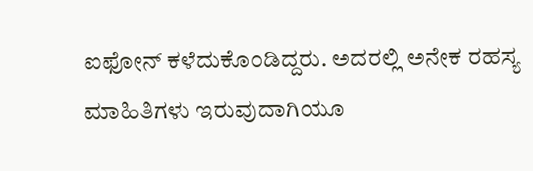ಐಫೋನ್ ಕಳೆದುಕೊಂಡಿದ್ದರು. ಅದರಲ್ಲಿ ಅನೇಕ ರಹಸ್ಯ ಮಾಹಿತಿಗಳು ಇರುವುದಾಗಿಯೂ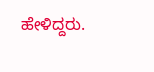ಹೇಳಿದ್ದರು.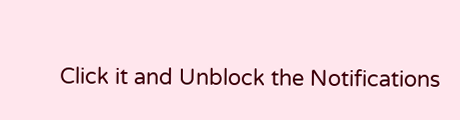Click it and Unblock the Notifications